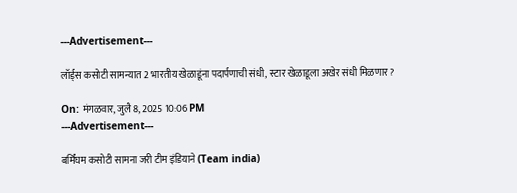---Advertisement---

लॉर्ड्स कसोटी सामन्यात 2 भारतीय खेळाडूंना पदार्पणाची संधी, स्टार खेळाडूला अखेर संधी मिळणार?

On: मंगळवार, जुलै 8, 2025 10:06 PM
---Advertisement---

बर्मिंघम कसोटी सामना जरी टीम इंडियाने (Team india)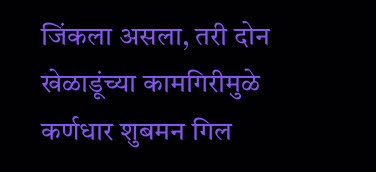जिंकला असला, तरी दोन खेळाडूंच्या कामगिरीमुळे कर्णधार शुबमन गिल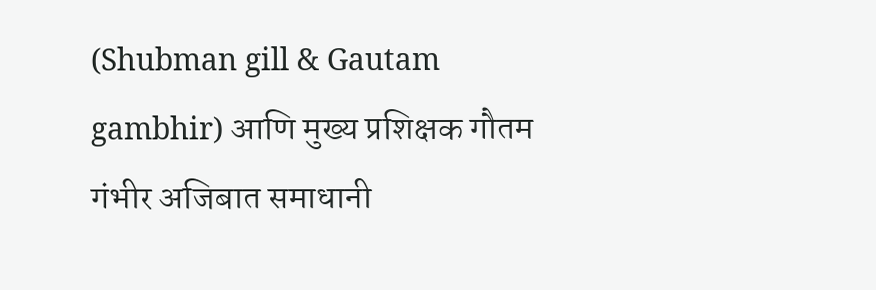(Shubman gill & Gautam gambhir) आणि मुख्य प्रशिक्षक गौतम गंभीर अजिबात समाधानी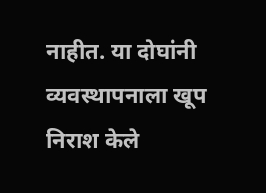नाहीत. या दोघांनी व्यवस्थापनाला खूप निराश केले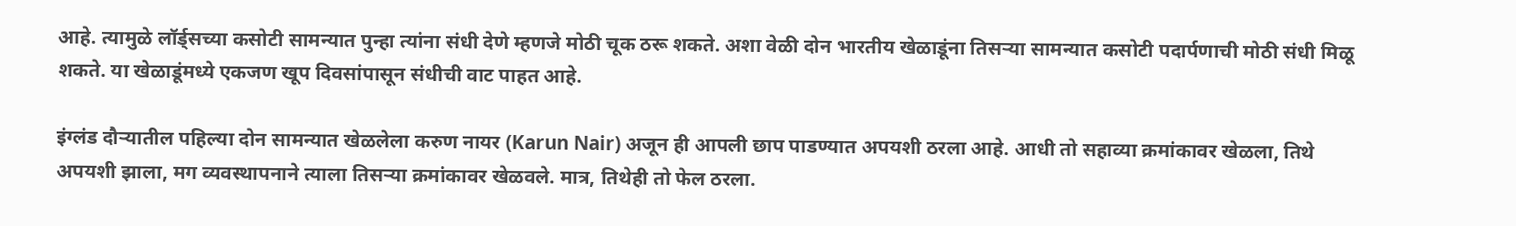आहे. त्यामुळे लॉर्ड्सच्या कसोटी सामन्यात पुन्हा त्यांना संधी देणे म्हणजे मोठी चूक ठरू शकते. अशा वेळी दोन भारतीय खेळाडूंना तिसऱ्या सामन्यात कसोटी पदार्पणाची मोठी संधी मिळू शकते. या खेळाडूंमध्ये एकजण खूप दिवसांपासून संधीची वाट पाहत आहे.

इंग्लंड दौऱ्यातील पहिल्या दोन सामन्यात खेळलेला करुण नायर (Karun Nair) अजून ही आपली छाप पाडण्यात अपयशी ठरला आहे. आधी तो सहाव्या क्रमांकावर खेळला, तिथे अपयशी झाला, मग व्यवस्थापनाने त्याला तिसऱ्या क्रमांकावर खेळवले. मात्र, तिथेही तो फेल ठरला.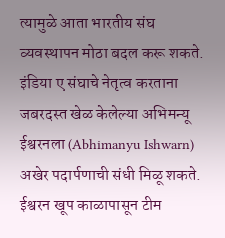त्यामुळे आता भारतीय संघ व्यवस्थापन मोठा बदल करू शकते. इंडिया ए संघाचे नेतृत्व करताना जबरदस्त खेळ केलेल्या अभिमन्यू ईश्वरनला (Abhimanyu Ishwarn) अखेर पदार्पणाची संधी मिळू शकते. ईश्वरन खूप काळापासून टीम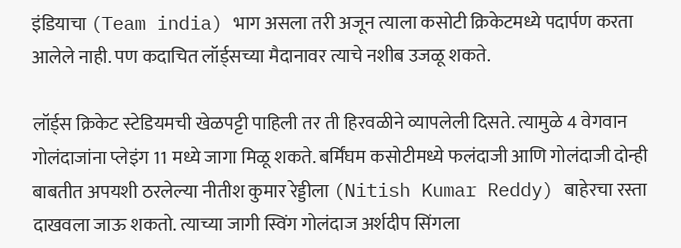इंडियाचा (Team india) भाग असला तरी अजून त्याला कसोटी क्रिकेटमध्ये पदार्पण करता आलेले नाही. पण कदाचित लॉर्ड्सच्या मैदानावर त्याचे नशीब उजळू शकते.

लॉर्ड्स क्रिकेट स्टेडियमची खेळपट्टी पाहिली तर ती हिरवळीने व्यापलेली दिसते. त्यामुळे 4 वेगवान गोलंदाजांना प्लेइंग 11 मध्ये जागा मिळू शकते. बर्मिंघम कसोटीमध्ये फलंदाजी आणि गोलंदाजी दोन्ही बाबतीत अपयशी ठरलेल्या नीतीश कुमार रेड्डीला (Nitish Kumar Reddy) बाहेरचा रस्ता दाखवला जाऊ शकतो. त्याच्या जागी स्विंग गोलंदाज अर्शदीप सिंगला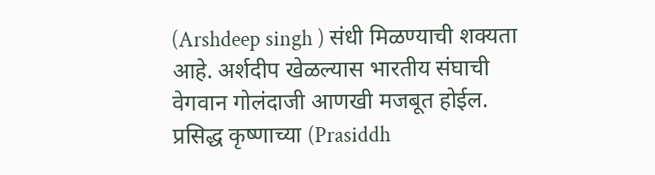(Arshdeep singh ) संधी मिळण्याची शक्यता आहे. अर्शदीप खेळल्यास भारतीय संघाची वेगवान गोलंदाजी आणखी मजबूत होईल. प्रसिद्ध कृष्णाच्या (Prasiddh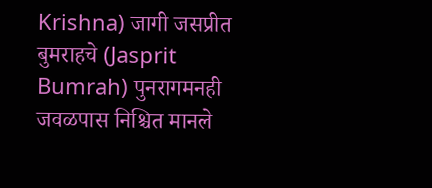Krishna) जागी जसप्रीत बुमराहचे (Jasprit Bumrah) पुनरागमनही जवळपास निश्चित मानले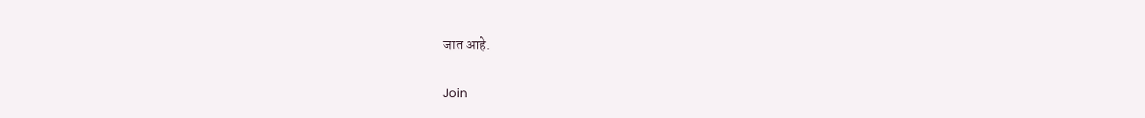जात आहे.

Join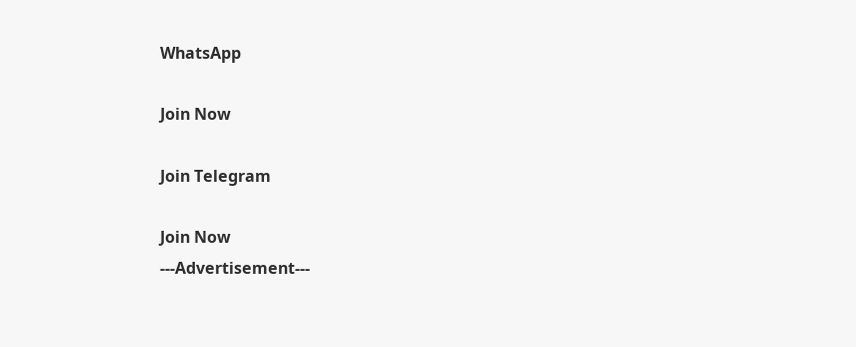WhatsApp

Join Now

Join Telegram

Join Now
---Advertisement---